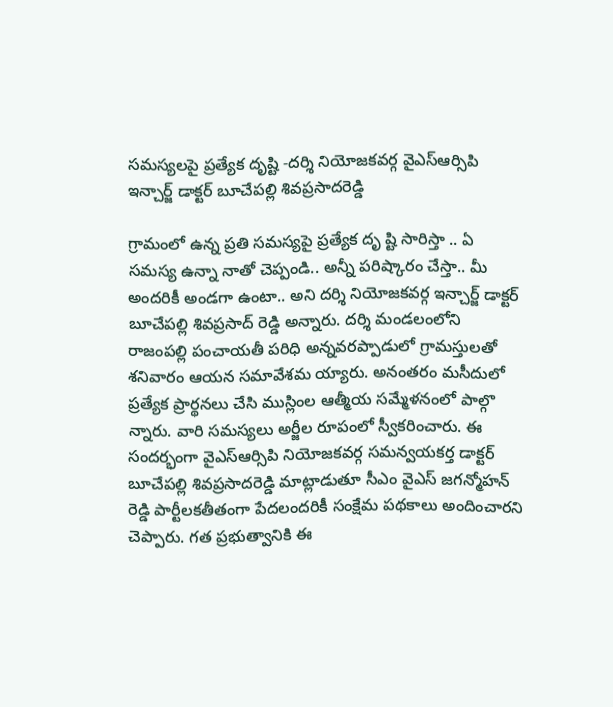సమస్యలపై ప్రత్యేక దృష్టి -దర్శి నియోజకవర్గ వైఎస్ఆర్సిపి ఇన్చార్జ్ డాక్టర్ బూచేపల్లి శివప్రసాదరెడ్డి

గ్రామంలో ఉన్న ప్రతి సమస్యపై ప్రత్యేక దృ ష్టి సారిస్తా .. ఏ సమస్య ఉన్నా నాతో చెప్పండి.. అన్నీ పరిష్కారం చేస్తా.. మీ అందరికీ అండగా ఉంటా.. అని దర్శి నియోజకవర్గ ఇన్చార్జ్ డాక్టర్ బూచేపల్లి శివప్రసాద్ రెడ్డి అన్నారు. దర్శి మండలంలోని రాజంపల్లి పంచాయతీ పరిధి అన్నవరప్పాడులో గ్రామస్తులతో శనివారం ఆయన సమావేశమ య్యారు. అనంతరం మసీదులో ప్రత్యేక ప్రార్థనలు చేసి ముస్లింల ఆత్మీయ సమ్మేళనంలో పాల్గొ న్నారు. వారి సమస్యలు అర్జీల రూపంలో స్వీకరించారు. ఈ సందర్భంగా వైఎస్ఆర్సిపి నియోజకవర్గ సమన్వయకర్త డాక్టర్ బూచేపల్లి శివప్రసాదరెడ్డి మాట్లాడుతూ సీఎం వైఎస్ జగన్మోహన్ రెడ్డి పార్టీలకతీతంగా పేదలందరికీ సంక్షేమ పథకాలు అందించారని చెప్పారు. గత ప్రభుత్వానికి ఈ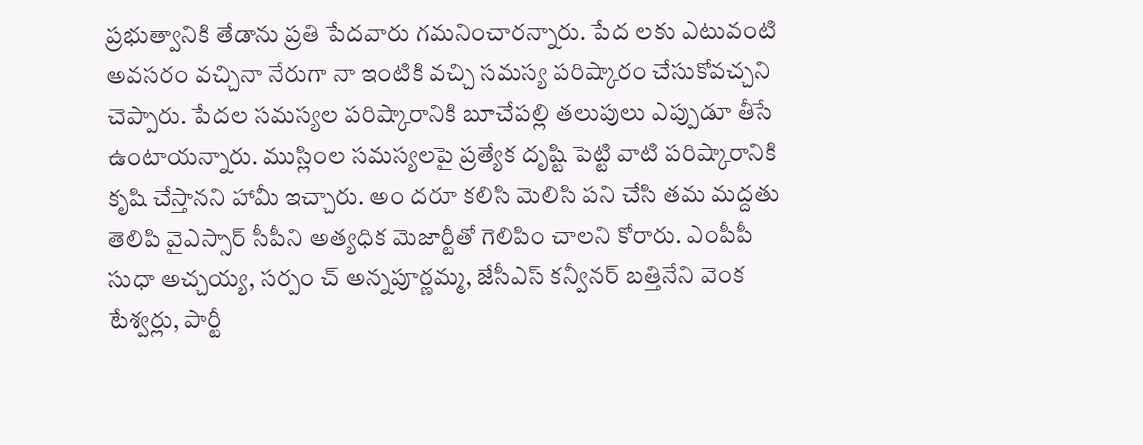ప్రభుత్వానికి తేడాను ప్రతి పేదవారు గమనించారన్నారు. పేద లకు ఎటువంటి అవసరం వచ్చినా నేరుగా నా ఇంటికి వచ్చి సమస్య పరిష్కారం చేసుకోవచ్చని చెప్పారు. పేదల సమస్యల పరిష్కారానికి బూచేపల్లి తలుపులు ఎప్పుడూ తీసే ఉంటాయన్నారు. ముస్లింల సమస్యలపై ప్రత్యేక దృష్టి పెట్టి వాటి పరిష్కారానికి కృషి చేస్తానని హామీ ఇచ్చారు. అం దరూ కలిసి మెలిసి పని చేసి తమ మద్దతు తెలిపి వైఎస్సార్ సీపీని అత్యధిక మెజార్టీతో గెలిపిం చాలని కోరారు. ఎంపీపీ సుధా అచ్చయ్య, సర్పం చ్ అన్నపూర్ణమ్మ, జేసీఎస్ కన్వీనర్ బత్తినేని వెంక టేశ్వర్లు, పార్టీ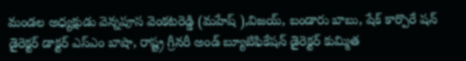మండల అధ్యక్షుడు వెన్నపూస వెంకటరెడ్డి (మహేష్ ),విజయ్, బండారు బాబు, షేక్ కార్పొరే షన్ డైరెక్టర్ డాక్టర్ ఎస్ఎం బాషా, రాష్ట్ర గ్రీనరీ అండ్ బ్యూటిఫికేషన్ డైరెక్టర్ కుమ్మిత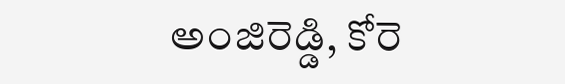అంజిరెడ్డి, కోరె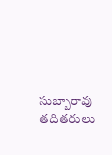సుబ్బారావు తదితరులు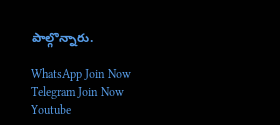పాల్గొన్నారు.

WhatsApp Join Now
Telegram Join Now
Youtube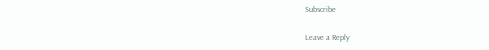Subscribe

Leave a Reply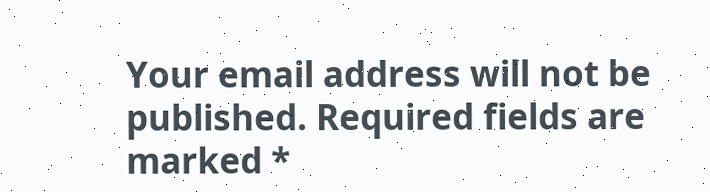Your email address will not be published. Required fields are marked *